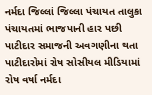નર્મદા જિલ્લાં જિલ્લા પંચાયત તાલુકા પંચાયતમાં ભાજપાની હાર પછી પાટીદાર સમાજની અવગણીના થતા પાટીદારોમાં રોષ સોસીયલ મીડિયામાં રોષ વર્ષા નર્મદા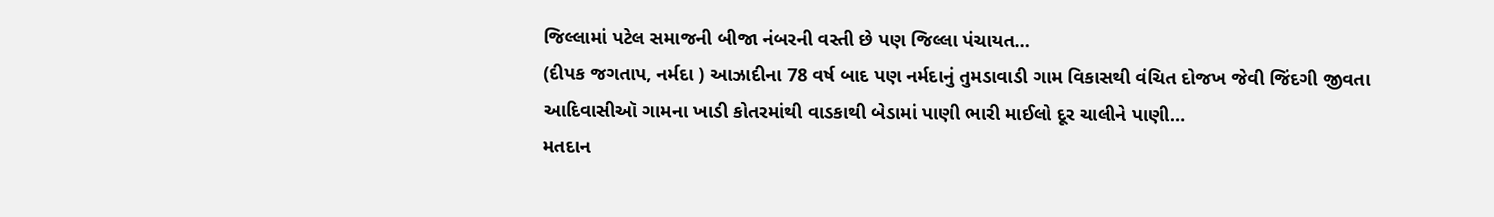જિલ્લામાં પટેલ સમાજની બીજા નંબરની વસ્તી છે પણ જિલ્લા પંચાયત…
(દીપક જગતાપ, નર્મદા ) આઝાદીના 78 વર્ષ બાદ પણ નર્મદાનું તુમડાવાડી ગામ વિકાસથી વંચિત દોજખ જેવી જિંદગી જીવતા આદિવાસીઑ ગામના ખાડી કોતરમાંથી વાડકાથી બેડામાં પાણી ભારી માઈલો દૂર ચાલીને પાણી…
મતદાન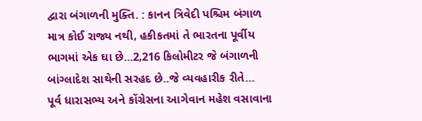દ્વારા બંગાળની મુક્તિ. : કાનન ત્રિવેદી પશ્ચિમ બંગાળ માત્ર કોઈ રાજ્ય નથી, હકીકતમાં તે ભારતના પૂર્વીય ભાગમાં એક ઘા છે...2,216 કિલોમીટર જે બંગાળની બાંગ્લાદેશ સાથેની સરહદ છે..જે વ્યવહારીક રીતે…
પૂર્વ ધારાસભ્ય અને કોંગ્રેસના આગેવાન મહેશ વસાવાના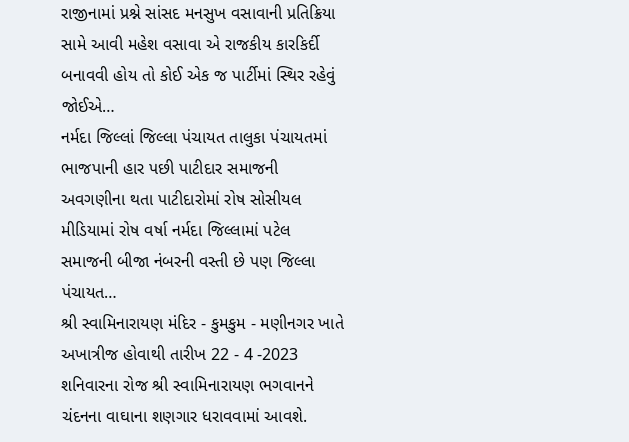રાજીનામાં પ્રશ્ને સાંસદ મનસુખ વસાવાની પ્રતિક્રિયા સામે આવી મહેશ વસાવા એ રાજકીય કારકિર્દી બનાવવી હોય તો કોઈ એક જ પાર્ટીમાં સ્થિર રહેવું જોઈએ…
નર્મદા જિલ્લાં જિલ્લા પંચાયત તાલુકા પંચાયતમાં ભાજપાની હાર પછી પાટીદાર સમાજની અવગણીના થતા પાટીદારોમાં રોષ સોસીયલ મીડિયામાં રોષ વર્ષા નર્મદા જિલ્લામાં પટેલ સમાજની બીજા નંબરની વસ્તી છે પણ જિલ્લા પંચાયત…
શ્રી સ્વામિનારાયણ મંદિર - કુમકુમ - મણીનગર ખાતે અખાત્રીજ હોવાથી તારીખ 22 - 4 -2023 શનિવારના રોજ શ્રી સ્વામિનારાયણ ભગવાનને ચંદનના વાઘાના શણગાર ધરાવવામાં આવશે.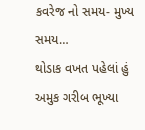કવરેજ નો સમય- મુખ્ય સમય…
થોડાક વખત પહેલાં હું અમુક ગરીબ ભૂખ્યા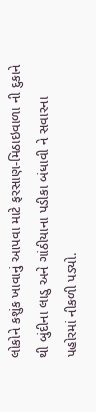લોકોને કશુંક ખાવાનું આપવા માટે ફરસાણ-મિઠાઇવાળા ની દુકાને થી બુંદીના લાડુ અને ગાંઠીયાના પડીકા બંધાવી ને સવારના પહોરમાં નીકળી પડ્યો.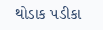થોડાક પડીકા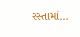રસ્તામાં…